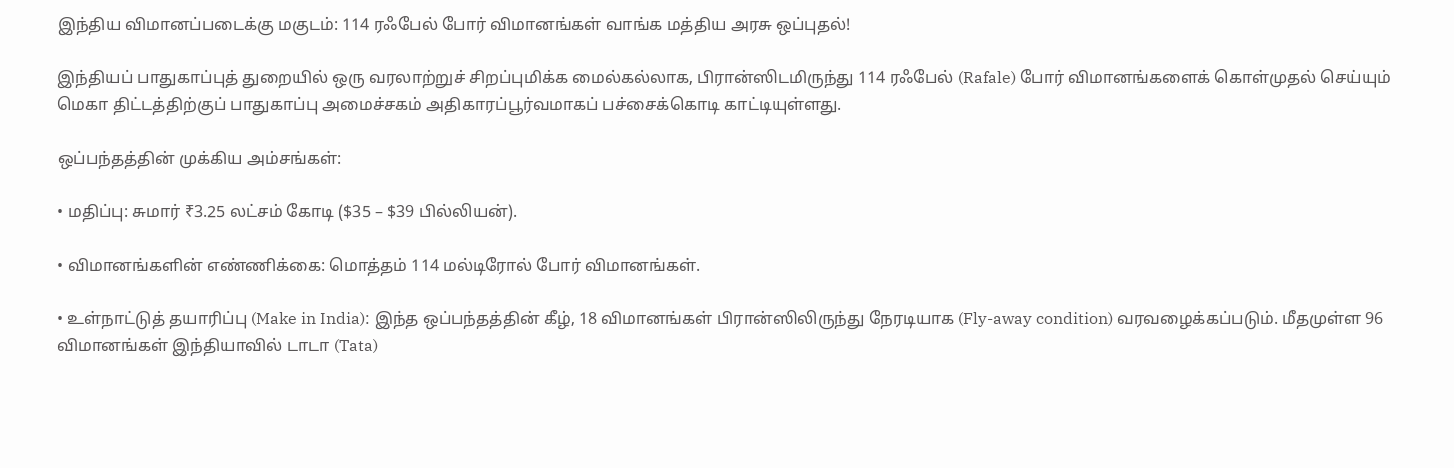இந்திய விமானப்படைக்கு மகுடம்: 114 ரஃபேல் போர் விமானங்கள் வாங்க மத்திய அரசு ஒப்புதல்!

இந்தியப் பாதுகாப்புத் துறையில் ஒரு வரலாற்றுச் சிறப்புமிக்க மைல்கல்லாக, பிரான்ஸிடமிருந்து 114 ரஃபேல் (Rafale) போர் விமானங்களைக் கொள்முதல் செய்யும் மெகா திட்டத்திற்குப் பாதுகாப்பு அமைச்சகம் அதிகாரப்பூர்வமாகப் பச்சைக்கொடி காட்டியுள்ளது.

ஒப்பந்தத்தின் முக்கிய அம்சங்கள்:

• மதிப்பு: சுமார் ₹3.25 லட்சம் கோடி ($35 – $39 பில்லியன்).

• விமானங்களின் எண்ணிக்கை: மொத்தம் 114 மல்டிரோல் போர் விமானங்கள்.

• உள்நாட்டுத் தயாரிப்பு (Make in India): இந்த ஒப்பந்தத்தின் கீழ், 18 விமானங்கள் பிரான்ஸிலிருந்து நேரடியாக (Fly-away condition) வரவழைக்கப்படும். மீதமுள்ள 96 விமானங்கள் இந்தியாவில் டாடா (Tata)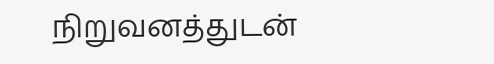நிறுவனத்துடன்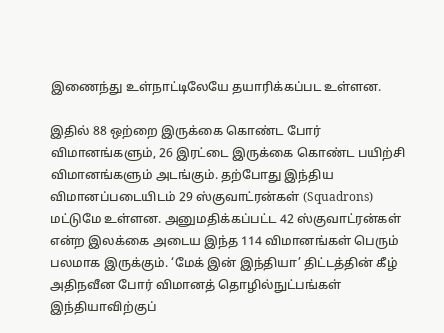இணைந்து உள்நாட்டிலேயே தயாரிக்கப்பட உள்ளன.

இதில் 88 ஒற்றை இருக்கை கொண்ட போர் விமானங்களும், 26 இரட்டை இருக்கை கொண்ட பயிற்சி விமானங்களும் அடங்கும். தற்போது இந்திய விமானப்படையிடம் 29 ஸ்குவாட்ரன்கள் (Squadrons) மட்டுமே உள்ளன. அனுமதிக்கப்பட்ட 42 ஸ்குவாட்ரன்கள் என்ற இலக்கை அடைய இந்த 114 விமானங்கள் பெரும் பலமாக இருக்கும். ‘மேக் இன் இந்தியா’ திட்டத்தின் கீழ் அதிநவீன போர் விமானத் தொழில்நுட்பங்கள் இந்தியாவிற்குப்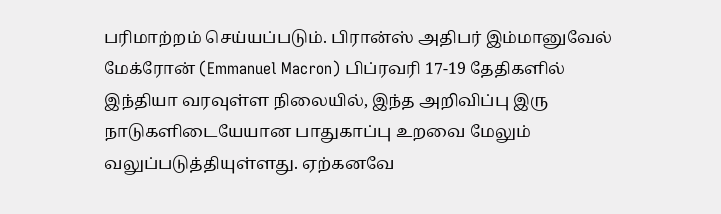பரிமாற்றம் செய்யப்படும். பிரான்ஸ் அதிபர் இம்மானுவேல் மேக்ரோன் (Emmanuel Macron) பிப்ரவரி 17-19 தேதிகளில் இந்தியா வரவுள்ள நிலையில், இந்த அறிவிப்பு இரு நாடுகளிடையேயான பாதுகாப்பு உறவை மேலும் வலுப்படுத்தியுள்ளது. ஏற்கனவே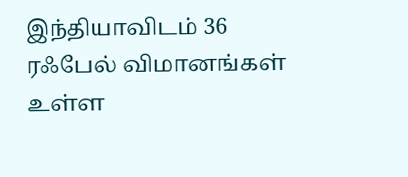இந்தியாவிடம் 36 ரஃபேல் விமானங்கள் உள்ள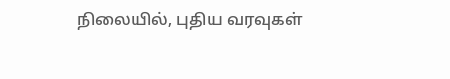நிலையில், புதிய வரவுகள்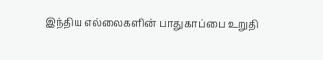இந்திய எல்லைகளின் பாதுகாப்பை உறுதி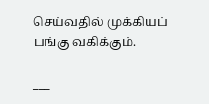செய்வதில் முக்கியப் பங்கு வகிக்கும்.

___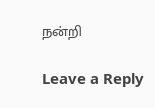நன்றி

Leave a Reply